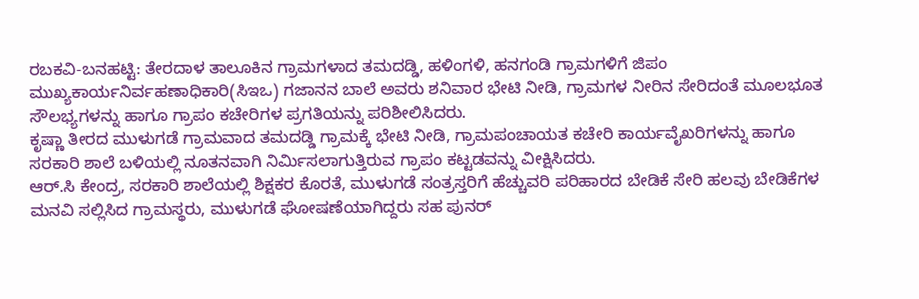ರಬಕವಿ-ಬನಹಟ್ಟಿ: ತೇರದಾಳ ತಾಲೂಕಿನ ಗ್ರಾಮಗಳಾದ ತಮದಡ್ಡಿ, ಹಳಿಂಗಳಿ, ಹನಗಂಡಿ ಗ್ರಾಮಗಳಿಗೆ ಜಿಪಂ ಮುಖ್ಯಕಾರ್ಯನಿರ್ವಹಣಾಧಿಕಾರಿ(ಸಿಇಒ) ಗಜಾನನ ಬಾಲೆ ಅವರು ಶನಿವಾರ ಭೇಟಿ ನೀಡಿ, ಗ್ರಾಮಗಳ ನೀರಿನ ಸೇರಿದಂತೆ ಮೂಲಭೂತ ಸೌಲಭ್ಯಗಳನ್ನು ಹಾಗೂ ಗ್ರಾಪಂ ಕಚೇರಿಗಳ ಪ್ರಗತಿಯನ್ನು ಪರಿಶೀಲಿಸಿದರು.
ಕೃಷ್ಣಾ ತೀರದ ಮುಳುಗಡೆ ಗ್ರಾಮವಾದ ತಮದಡ್ಡಿ ಗ್ರಾಮಕ್ಕೆ ಭೇಟಿ ನೀಡಿ, ಗ್ರಾಮಪಂಚಾಯತ ಕಚೇರಿ ಕಾರ್ಯವೈಖರಿಗಳನ್ನು ಹಾಗೂ ಸರಕಾರಿ ಶಾಲೆ ಬಳಿಯಲ್ಲಿ ನೂತನವಾಗಿ ನಿರ್ಮಿಸಲಾಗುತ್ತಿರುವ ಗ್ರಾಪಂ ಕಟ್ಟಡವನ್ನು ವೀಕ್ಷಿಸಿದರು.
ಆರ್.ಸಿ ಕೇಂದ್ರ, ಸರಕಾರಿ ಶಾಲೆಯಲ್ಲಿ ಶಿಕ್ಷಕರ ಕೊರತೆ, ಮುಳುಗಡೆ ಸಂತ್ರಸ್ತರಿಗೆ ಹೆಚ್ಚುವರಿ ಪರಿಹಾರದ ಬೇಡಿಕೆ ಸೇರಿ ಹಲವು ಬೇಡಿಕೆಗಳ ಮನವಿ ಸಲ್ಲಿಸಿದ ಗ್ರಾಮಸ್ಥರು, ಮುಳುಗಡೆ ಘೋಷಣೆಯಾಗಿದ್ದರು ಸಹ ಪುನರ್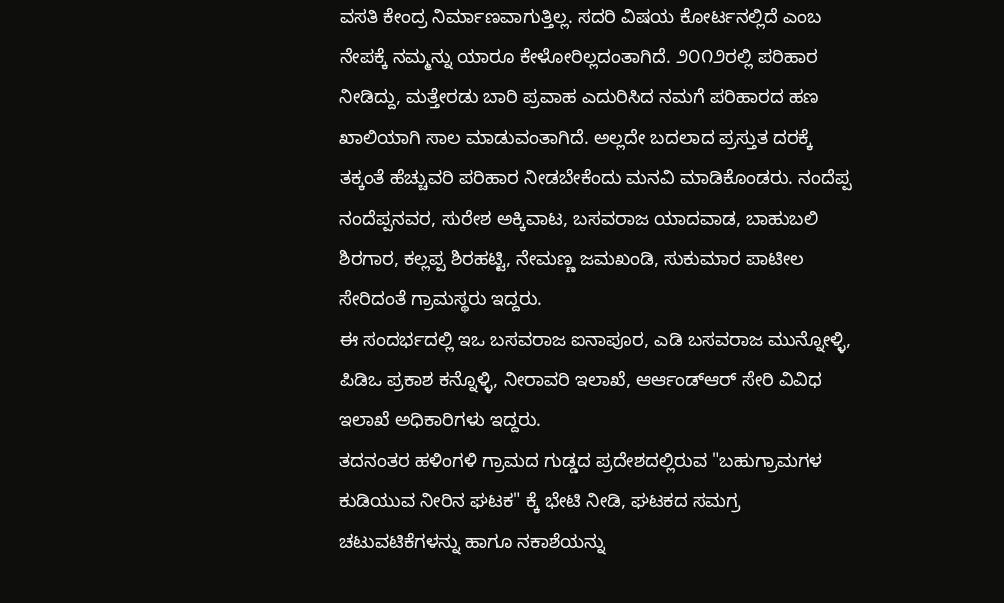ವಸತಿ ಕೇಂದ್ರ ನಿರ್ಮಾಣವಾಗುತ್ತಿಲ್ಲ. ಸದರಿ ವಿಷಯ ಕೋರ್ಟನಲ್ಲಿದೆ ಎಂಬ ನೇಪಕ್ಕೆ ನಮ್ಮನ್ನು ಯಾರೂ ಕೇಳೋರಿಲ್ಲದಂತಾಗಿದೆ. ೨೦೧೨ರಲ್ಲಿ ಪರಿಹಾರ ನೀಡಿದ್ದು, ಮತ್ತೇರಡು ಬಾರಿ ಪ್ರವಾಹ ಎದುರಿಸಿದ ನಮಗೆ ಪರಿಹಾರದ ಹಣ ಖಾಲಿಯಾಗಿ ಸಾಲ ಮಾಡುವಂತಾಗಿದೆ. ಅಲ್ಲದೇ ಬದಲಾದ ಪ್ರಸ್ತುತ ದರಕ್ಕೆ ತಕ್ಕಂತೆ ಹೆಚ್ಚುವರಿ ಪರಿಹಾರ ನೀಡಬೇಕೆಂದು ಮನವಿ ಮಾಡಿಕೊಂಡರು. ನಂದೆಪ್ಪ ನಂದೆಪ್ಪನವರ, ಸುರೇಶ ಅಕ್ಕಿವಾಟ, ಬಸವರಾಜ ಯಾದವಾಡ, ಬಾಹುಬಲಿ ಶಿರಗಾರ, ಕಲ್ಲಪ್ಪ ಶಿರಹಟ್ಟಿ, ನೇಮಣ್ಣ ಜಮಖಂಡಿ, ಸುಕುಮಾರ ಪಾಟೀಲ ಸೇರಿದಂತೆ ಗ್ರಾಮಸ್ಥರು ಇದ್ದರು.
ಈ ಸಂದರ್ಭದಲ್ಲಿ ಇಒ ಬಸವರಾಜ ಐನಾಪೂರ, ಎಡಿ ಬಸವರಾಜ ಮುನ್ನೋಳ್ಳಿ, ಪಿಡಿಒ ಪ್ರಕಾಶ ಕನ್ನೊಳ್ಳಿ, ನೀರಾವರಿ ಇಲಾಖೆ, ಆರ್ಆಂಡ್ಆರ್ ಸೇರಿ ವಿವಿಧ ಇಲಾಖೆ ಅಧಿಕಾರಿಗಳು ಇದ್ದರು.
ತದನಂತರ ಹಳಿಂಗಳಿ ಗ್ರಾಮದ ಗುಡ್ಡದ ಪ್ರದೇಶದಲ್ಲಿರುವ "ಬಹುಗ್ರಾಮಗಳ ಕುಡಿಯುವ ನೀರಿನ ಘಟಕ" ಕ್ಕೆ ಭೇಟಿ ನೀಡಿ, ಘಟಕದ ಸಮಗ್ರ ಚಟುವಟಿಕೆಗಳನ್ನು ಹಾಗೂ ನಕಾಶೆಯನ್ನು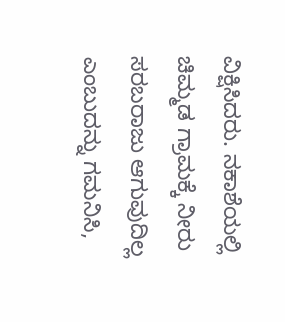ವಿಕ್ಷಿಸಿದರು. ನಕಾಶೆಯಲ್ಲಿ ಚಿಮ್ಮಡ ಗ್ರಾಮಕ್ಕೆ ನೀರು ಸರಬರಾಜು ಆಗುವುದಿಲ್ಲ ಎಂಬುದನ್ನು ಗಮನಿಸಿ,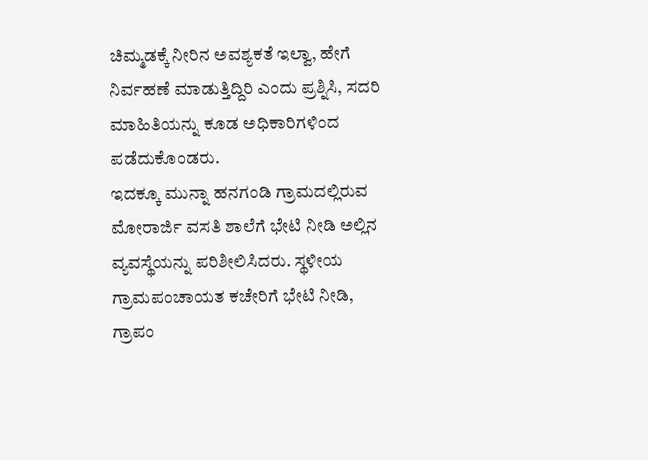ಚಿಮ್ಮಡಕ್ಕೆ ನೀರಿನ ಅವಶ್ಯಕತೆ ಇಲ್ವಾ, ಹೇಗೆ ನಿರ್ವಹಣೆ ಮಾಡುತ್ತಿದ್ದಿರಿ ಎಂದು ಪ್ರಶ್ನಿಸಿ, ಸದರಿ ಮಾಹಿತಿಯನ್ನು ಕೂಡ ಅಧಿಕಾರಿಗಳಿಂದ ಪಡೆದುಕೊಂಡರು.
ಇದಕ್ಕೂ ಮುನ್ನಾ ಹನಗಂಡಿ ಗ್ರಾಮದಲ್ಲಿರುವ ಮೋರಾರ್ಜಿ ವಸತಿ ಶಾಲೆಗೆ ಭೇಟಿ ನೀಡಿ ಅಲ್ಲಿನ ವ್ಯವಸ್ಥೆಯನ್ನು ಪರಿಶೀಲಿಸಿದರು. ಸ್ಥಳೀಯ ಗ್ರಾಮಪಂಚಾಯತ ಕಚೇರಿಗೆ ಭೇಟಿ ನೀಡಿ, ಗ್ರಾಪಂ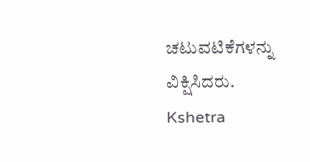ಚಟುವಟಿಕೆಗಳನ್ನು ವಿಕ್ಷಿಸಿದರು.
Kshetra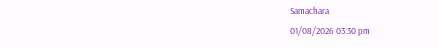Samachara
01/08/2026 03:30 pm